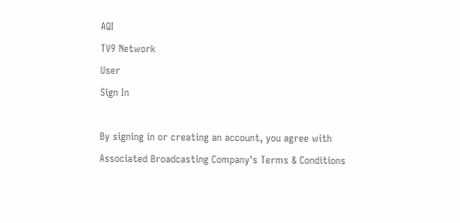AQI
TV9 Network
User
Sign In

By signing in or creating an account, you agree with Associated Broadcasting Company's Terms & Conditions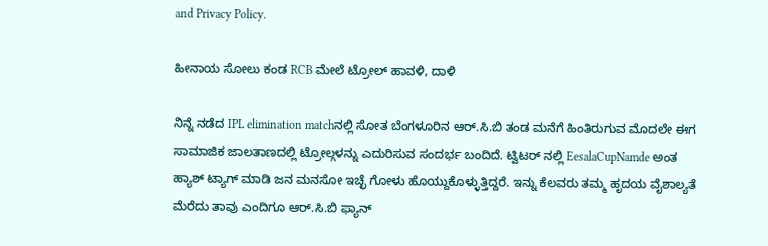and Privacy Policy.

ಹೀನಾಯ ಸೋಲು ಕಂಡ RCB ಮೇಲೆ ಟ್ರೋಲ್ ಹಾವಳಿ, ದಾಳಿ

ನಿನ್ನೆ ನಡೆದ IPL elimination matchನಲ್ಲಿ ಸೋತ ಬೆಂಗಳೂರಿನ ಆರ್.ಸಿ.ಬಿ ತಂಡ ಮನೆಗೆ ಹಿಂತಿರುಗುವ ಮೊದಲೇ ಈಗ ಸಾಮಾಜಿಕ ಜಾಲತಾಣದಲ್ಲಿ ಟ್ರೋಲ್ಗಳನ್ನು ಎದುರಿಸುವ ಸಂದರ್ಭ ಬಂದಿದೆ. ಟ್ವಿಟರ್ ನಲ್ಲಿ EesalaCupNamde ಅಂತ ಹ್ಯಾಶ್ ಟ್ಯಾಗ್ ಮಾಡಿ ಜನ ಮನಸೋ ಇಚ್ಛೆ ಗೋಳು ಹೊಯ್ದುಕೊಳ್ಳುತ್ತಿದ್ದರೆ. ಇನ್ನು ಕೆಲವರು ತಮ್ಮ ಹೃದಯ ವೈಶಾಲ್ಯತೆ ಮೆರೆದು ತಾವು ಎಂದಿಗೂ ಆರ್.ಸಿ.ಬಿ ಫ್ಯಾನ್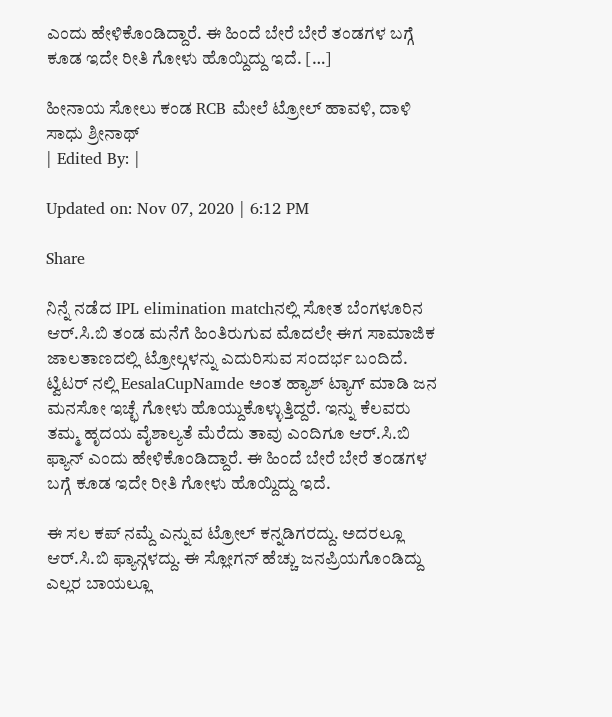ಎಂದು ಹೇಳಿಕೊಂಡಿದ್ದಾರೆ. ಈ ಹಿಂದೆ ಬೇರೆ ಬೇರೆ ತಂಡಗಳ ಬಗ್ಗೆ ಕೂಡ ಇದೇ ರೀತಿ ಗೋಳು ಹೊಯ್ದಿದ್ದು ಇದೆ. […]

ಹೀನಾಯ ಸೋಲು ಕಂಡ RCB ಮೇಲೆ ಟ್ರೋಲ್ ಹಾವಳಿ, ದಾಳಿ
ಸಾಧು ಶ್ರೀನಾಥ್
| Edited By: |

Updated on: Nov 07, 2020 | 6:12 PM

Share

ನಿನ್ನೆ ನಡೆದ IPL elimination matchನಲ್ಲಿ ಸೋತ ಬೆಂಗಳೂರಿನ ಆರ್.ಸಿ.ಬಿ ತಂಡ ಮನೆಗೆ ಹಿಂತಿರುಗುವ ಮೊದಲೇ ಈಗ ಸಾಮಾಜಿಕ ಜಾಲತಾಣದಲ್ಲಿ ಟ್ರೋಲ್ಗಳನ್ನು ಎದುರಿಸುವ ಸಂದರ್ಭ ಬಂದಿದೆ. ಟ್ವಿಟರ್ ನಲ್ಲಿ EesalaCupNamde ಅಂತ ಹ್ಯಾಶ್ ಟ್ಯಾಗ್ ಮಾಡಿ ಜನ ಮನಸೋ ಇಚ್ಛೆ ಗೋಳು ಹೊಯ್ದುಕೊಳ್ಳುತ್ತಿದ್ದರೆ. ಇನ್ನು ಕೆಲವರು ತಮ್ಮ ಹೃದಯ ವೈಶಾಲ್ಯತೆ ಮೆರೆದು ತಾವು ಎಂದಿಗೂ ಆರ್.ಸಿ.ಬಿ ಫ್ಯಾನ್ ಎಂದು ಹೇಳಿಕೊಂಡಿದ್ದಾರೆ. ಈ ಹಿಂದೆ ಬೇರೆ ಬೇರೆ ತಂಡಗಳ ಬಗ್ಗೆ ಕೂಡ ಇದೇ ರೀತಿ ಗೋಳು ಹೊಯ್ದಿದ್ದು ಇದೆ.

ಈ ಸಲ ಕಪ್ ನಮ್ದೆ ಎನ್ನುವ ಟ್ರೋಲ್ ಕನ್ನಡಿಗರದ್ದು. ಅದರಲ್ಲೂ ಆರ್.ಸಿ.ಬಿ ಫ್ಯಾನ್ಗಳದ್ದು. ಈ ಸ್ಲೋಗನ್ ಹೆಚ್ಚು ಜನಪ್ರಿಯಗೊಂಡಿದ್ದು ಎಲ್ಲರ ಬಾಯಲ್ಲೂ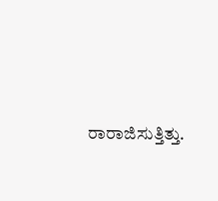ರಾರಾಜಿಸುತ್ತಿತ್ತು.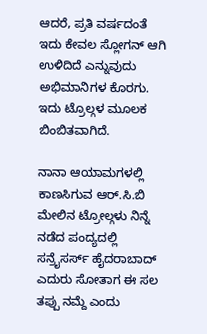ಆದರೆ, ಪ್ರತಿ ವರ್ಷದಂತೆ ಇದು ಕೇವಲ ಸ್ಲೋಗನ್ ಆಗಿ ಉಳಿದಿದೆ ಎನ್ನುವುದು ಅಭಿಮಾನಿಗಳ ಕೊರಗು. ಇದು ಟ್ರೊಲ್ಗಳ ಮೂಲಕ ಬಿಂಬಿತವಾಗಿದೆ.

ನಾನಾ ಆಯಾಮಗಳಲ್ಲಿ ಕಾಣಸಿಗುವ ಆರ್.ಸಿ.ಬಿ ಮೇಲಿನ ಟ್ರೋಲ್ಗಳು ನಿನ್ನೆ ನಡೆದ ಪಂದ್ಯದಲ್ಲಿ ಸನ್ರೈಸರ್ಸ್ ಹೈದರಾಬಾದ್ ಎದುರು ಸೋತಾಗ ಈ ಸಲ ತಪ್ಪು ನಮ್ದೆ ಎಂದು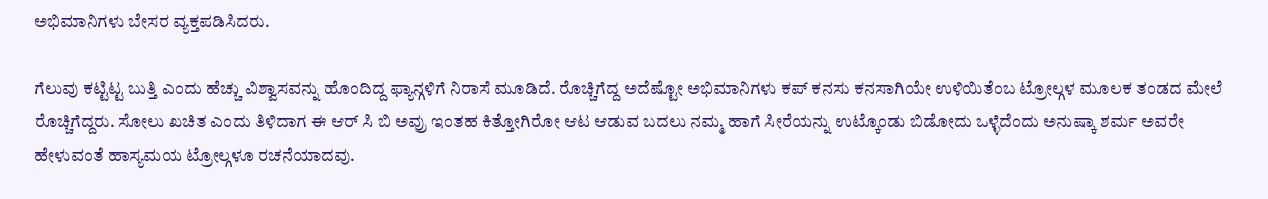ಅಭಿಮಾನಿಗಳು ಬೇಸರ ವ್ಯಕ್ತಪಡಿಸಿದರು.

ಗೆಲುವು ಕಟ್ಟಿಟ್ಟ ಬುತ್ತಿ ಎಂದು ಹೆಚ್ಚು ವಿಶ್ವಾಸವನ್ನು ಹೊಂದಿದ್ದ ಫ್ಯಾನ್ಗಳಿಗೆ ನಿರಾಸೆ ಮೂಡಿದೆ. ರೊಚ್ಚಿಗೆದ್ದ ಅದೆಷ್ಟೋ ಅಭಿಮಾನಿಗಳು ಕಪ್ ಕನಸು ಕನಸಾಗಿಯೇ ಉಳಿಯಿತೆಂಬ ಟ್ರೋಲ್ಗಳ ಮೂಲಕ ತಂಡದ ಮೇಲೆ ರೊಚ್ಚಿಗೆದ್ದರು. ಸೋಲು ಖಚಿತ ಎಂದು ತಿಳಿದಾಗ ಈ ಆರ್ ಸಿ ಬಿ ಅವ್ರು ಇಂತಹ ಕಿತ್ತೋಗಿರೋ ಆಟ ಆಡುವ ಬದಲು ನಮ್ಮ ಹಾಗೆ ಸೀರೆಯನ್ನು ಉಟ್ಕೊಂಡು ಬಿಡೋದು ಒಳ್ಳೆದೆಂದು ಅನುಷ್ಕಾ ಶರ್ಮ ಅವರೇ ಹೇಳುವಂತೆ ಹಾಸ್ಯಮಯ ಟ್ರೋಲ್ಗಳೂ ರಚನೆಯಾದವು.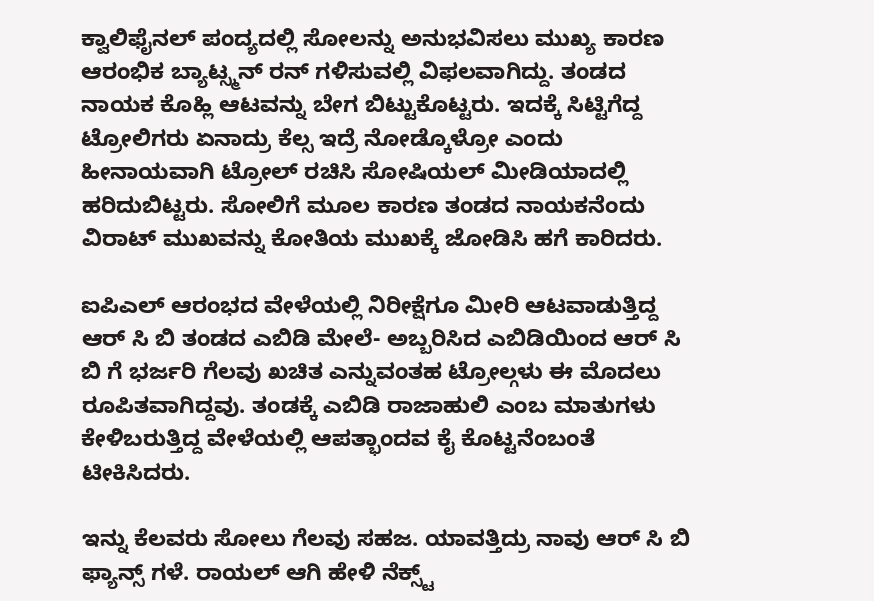ಕ್ವಾಲಿಫೈನಲ್ ಪಂದ್ಯದಲ್ಲಿ ಸೋಲನ್ನು ಅನುಭವಿಸಲು ಮುಖ್ಯ ಕಾರಣ ಆರಂಭಿಕ ಬ್ಯಾಟ್ಸ್ಮನ್ ರನ್ ಗಳಿಸುವಲ್ಲಿ ವಿಫಲವಾಗಿದ್ದು. ತಂಡದ ನಾಯಕ ಕೊಹ್ಲಿ ಆಟವನ್ನು ಬೇಗ ಬಿಟ್ಟುಕೊಟ್ಟರು. ಇದಕ್ಕೆ ಸಿಟ್ಟಿಗೆದ್ದ ಟ್ರೋಲಿಗರು ಏನಾದ್ರು ಕೆಲ್ಸ ಇದ್ರೆ ನೋಡ್ಕೊಳ್ರೋ ಎಂದು ಹೀನಾಯವಾಗಿ ಟ್ರೋಲ್ ರಚಿಸಿ ಸೋಷಿಯಲ್ ಮೀಡಿಯಾದಲ್ಲಿ ಹರಿದುಬಿಟ್ಟರು. ಸೋಲಿಗೆ ಮೂಲ ಕಾರಣ ತಂಡದ ನಾಯಕನೆಂದು ವಿರಾಟ್ ಮುಖವನ್ನು ಕೋತಿಯ ಮುಖಕ್ಕೆ ಜೋಡಿಸಿ ಹಗೆ ಕಾರಿದರು.

ಐಪಿಎಲ್ ಆರಂಭದ ವೇಳೆಯಲ್ಲಿ ನಿರೀಕ್ಷೆಗೂ ಮೀರಿ ಆಟವಾಡುತ್ತಿದ್ದ ಆರ್ ಸಿ ಬಿ ತಂಡದ ಎಬಿಡಿ ಮೇಲೆ- ಅಬ್ಬರಿಸಿದ ಎಬಿಡಿಯಿಂದ ಆರ್ ಸಿ ಬಿ ಗೆ ಭರ್ಜರಿ ಗೆಲವು ಖಚಿತ ಎನ್ನುವಂತಹ ಟ್ರೋಲ್ಗಳು ಈ ಮೊದಲು ರೂಪಿತವಾಗಿದ್ದವು. ತಂಡಕ್ಕೆ ಎಬಿಡಿ ರಾಜಾಹುಲಿ ಎಂಬ ಮಾತುಗಳು ಕೇಳಿಬರುತ್ತಿದ್ದ ವೇಳೆಯಲ್ಲಿ ಆಪತ್ಭಾಂದವ ಕೈ ಕೊಟ್ಟನೆಂಬಂತೆ ಟೀಕಿಸಿದರು.

ಇನ್ನು ಕೆಲವರು ಸೋಲು ಗೆಲವು ಸಹಜ. ಯಾವತ್ತಿದ್ರು ನಾವು ಆರ್ ಸಿ ಬಿ ಫ್ಯಾನ್ಸ್ ಗಳೆ. ರಾಯಲ್ ಆಗಿ ಹೇಳಿ ನೆಕ್ಸ್ಟ್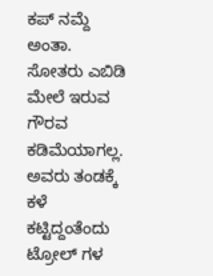ಕಪ್ ನಮ್ದೆ ಅಂತಾ. ಸೋತರು ಎಬಿಡಿ ಮೇಲೆ ಇರುವ ಗೌರವ ಕಡಿಮೆಯಾಗಲ್ಲ. ಅವರು ತಂಡಕ್ಕೆ ಕಳೆ ಕಟ್ಟಿದ್ದಂತೆಂದು ಟ್ರೋಲ್ ಗಳ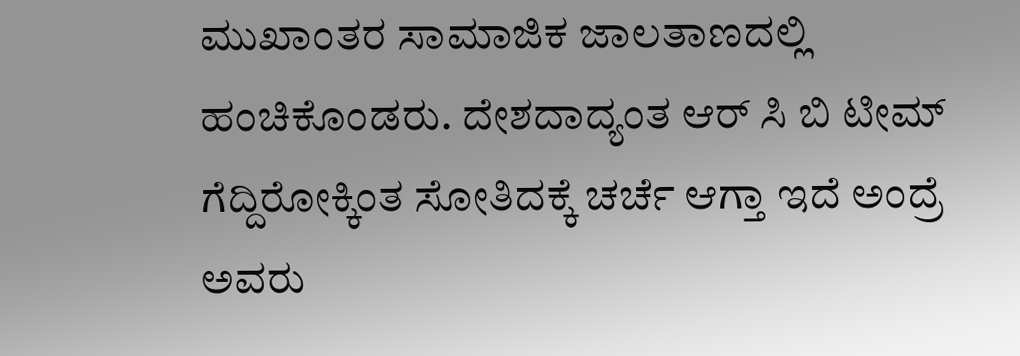ಮುಖಾಂತರ ಸಾಮಾಜಿಕ ಜಾಲತಾಣದಲ್ಲಿ ಹಂಚಿಕೊಂಡರು. ದೇಶದಾದ್ಯಂತ ಆರ್ ಸಿ ಬಿ ಟೀಮ್ ಗೆದ್ದಿರೋಕ್ಕಿಂತ ಸೋತಿದಕ್ಕೆ ಚರ್ಚೆ ಆಗ್ತಾ ಇದೆ ಅಂದ್ರೆ ಅವರು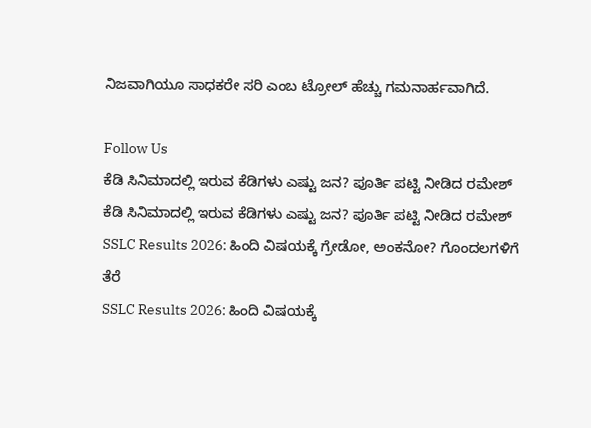ನಿಜವಾಗಿಯೂ ಸಾಧಕರೇ ಸರಿ ಎಂಬ ಟ್ರೋಲ್ ಹೆಚ್ಚು ಗಮನಾರ್ಹವಾಗಿದೆ.

Follow Us
ಕೆಡಿ ಸಿನಿಮಾದಲ್ಲಿ ಇರುವ ಕೆಡಿಗಳು ಎಷ್ಟು ಜನ? ಪೂರ್ತಿ ಪಟ್ಟಿ ನೀಡಿದ ರಮೇಶ್
ಕೆಡಿ ಸಿನಿಮಾದಲ್ಲಿ ಇರುವ ಕೆಡಿಗಳು ಎಷ್ಟು ಜನ? ಪೂರ್ತಿ ಪಟ್ಟಿ ನೀಡಿದ ರಮೇಶ್
SSLC Results 2026: ಹಿಂದಿ ವಿಷಯಕ್ಕೆ ಗ್ರೇಡೋ, ಅಂಕನೋ? ಗೊಂದಲಗಳಿಗೆ ತೆರೆ
SSLC Results 2026: ಹಿಂದಿ ವಿಷಯಕ್ಕೆ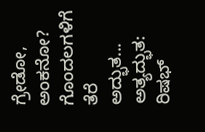ಗ್ರೇಡೋ, ಅಂಕನೋ? ಗೊಂದಲಗಳಿಗೆ ತೆರೆ
ಅದ್ಭುತ... ಅತ್ಯದ್ಭುತ: ರಿಷಭ್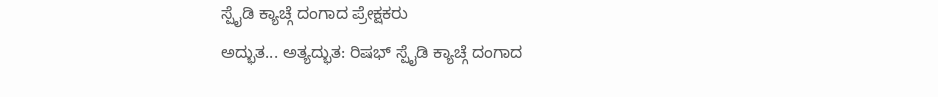ಸ್ಪೈಡಿ ಕ್ಯಾಚ್ಗೆ ದಂಗಾದ ಪ್ರೇಕ್ಷಕರು
ಅದ್ಭುತ... ಅತ್ಯದ್ಭುತ: ರಿಷಭ್ ಸ್ಪೈಡಿ ಕ್ಯಾಚ್ಗೆ ದಂಗಾದ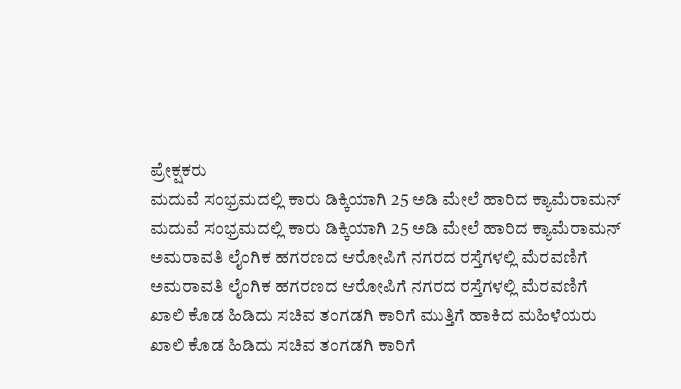ಪ್ರೇಕ್ಷಕರು
ಮದುವೆ ಸಂಭ್ರಮದಲ್ಲಿ ಕಾರು ಡಿಕ್ಕಿಯಾಗಿ 25 ಅಡಿ ಮೇಲೆ ಹಾರಿದ ಕ್ಯಾಮೆರಾಮನ್
ಮದುವೆ ಸಂಭ್ರಮದಲ್ಲಿ ಕಾರು ಡಿಕ್ಕಿಯಾಗಿ 25 ಅಡಿ ಮೇಲೆ ಹಾರಿದ ಕ್ಯಾಮೆರಾಮನ್
ಅಮರಾವತಿ ಲೈಂಗಿಕ ಹಗರಣದ ಆರೋಪಿಗೆ ನಗರದ ರಸ್ತೆಗಳಲ್ಲಿ ಮೆರವಣಿಗೆ
ಅಮರಾವತಿ ಲೈಂಗಿಕ ಹಗರಣದ ಆರೋಪಿಗೆ ನಗರದ ರಸ್ತೆಗಳಲ್ಲಿ ಮೆರವಣಿಗೆ
ಖಾಲಿ ಕೊಡ ಹಿಡಿದು ಸಚಿವ ತಂಗಡಗಿ ಕಾರಿಗೆ ಮುತ್ತಿಗೆ ಹಾಕಿದ ಮಹಿಳೆಯರು
ಖಾಲಿ ಕೊಡ ಹಿಡಿದು ಸಚಿವ ತಂಗಡಗಿ ಕಾರಿಗೆ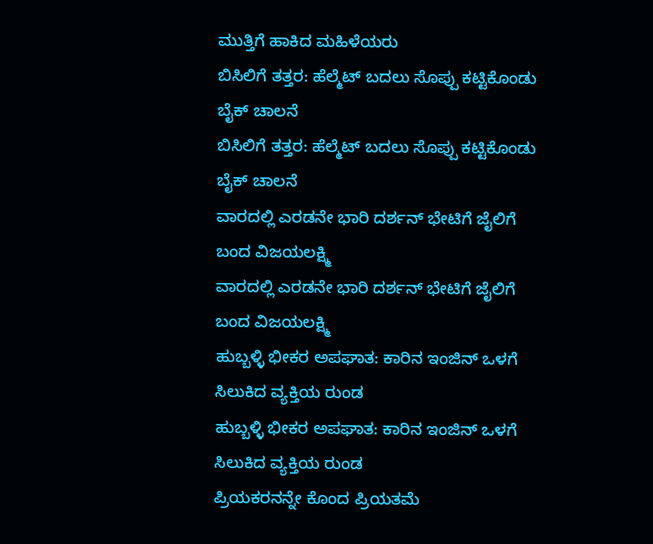ಮುತ್ತಿಗೆ ಹಾಕಿದ ಮಹಿಳೆಯರು
ಬಿಸಿಲಿಗೆ ತತ್ತರ: ಹೆಲ್ಮೆಟ್ ಬದಲು ಸೊಪ್ಪು ಕಟ್ಟಿಕೊಂಡು ಬೈಕ್ ಚಾಲನೆ
ಬಿಸಿಲಿಗೆ ತತ್ತರ: ಹೆಲ್ಮೆಟ್ ಬದಲು ಸೊಪ್ಪು ಕಟ್ಟಿಕೊಂಡು ಬೈಕ್ ಚಾಲನೆ
ವಾರದಲ್ಲಿ ಎರಡನೇ ಭಾರಿ ದರ್ಶನ್ ಭೇಟಿಗೆ ಜೈಲಿಗೆ ಬಂದ ವಿಜಯಲಕ್ಷ್ಮಿ
ವಾರದಲ್ಲಿ ಎರಡನೇ ಭಾರಿ ದರ್ಶನ್ ಭೇಟಿಗೆ ಜೈಲಿಗೆ ಬಂದ ವಿಜಯಲಕ್ಷ್ಮಿ
ಹುಬ್ಬಳ್ಳಿ ಭೀಕರ ಅಪಘಾತ: ಕಾರಿನ ಇಂಜಿನ್ ಒಳಗೆ ಸಿಲುಕಿದ ವ್ಯಕ್ತಿಯ ರುಂಡ
ಹುಬ್ಬಳ್ಳಿ ಭೀಕರ ಅಪಘಾತ: ಕಾರಿನ ಇಂಜಿನ್ ಒಳಗೆ ಸಿಲುಕಿದ ವ್ಯಕ್ತಿಯ ರುಂಡ
ಪ್ರಿಯಕರನನ್ನೇ ಕೊಂದ ಪ್ರಿಯತಮೆ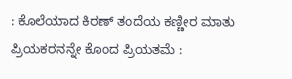: ಕೊಲೆಯಾದ ಕಿರಣ್ ತಂದೆಯ ಕಣ್ಣೀರ ಮಾತು
ಪ್ರಿಯಕರನನ್ನೇ ಕೊಂದ ಪ್ರಿಯತಮೆ :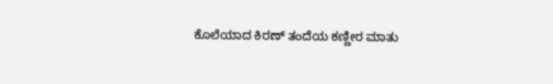ಕೊಲೆಯಾದ ಕಿರಣ್ ತಂದೆಯ ಕಣ್ಣೀರ ಮಾತು